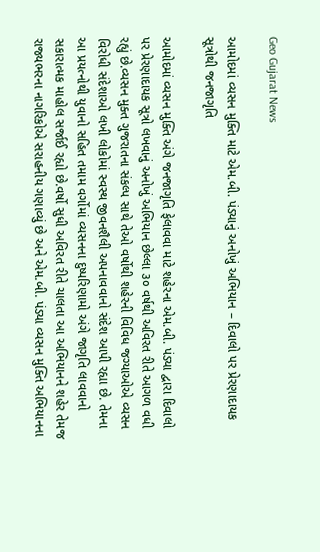Geo Gujarat News

આમોદમાં વ્યસન મુક્તિ માટે એમ.બી. પંડ્યાનું અનોખું અભિયાન – દિવાલો પર પ્રેરણાદાયક સૂત્રોથી જનજાગૃતિ

આમોદમાં વ્યસન મુક્તિ અંગે જનજાગૃતિ ફેલાવવા માટે શહેરના એમ.બી. પંડ્યા દ્વારા દિવાલો પર પ્રેરણાદાયક સૂત્રો લખવાનું અનોખું અભિયાન છેલ્લા ૩૦ વર્ષથી અવિરત રીતે આગળ વધી રહ્યું છે.વ્યસન મુક્ત ગુજરાતના સંકલ્પ સાથે તેઓ વર્ષોથી શહેરની વિવિધ જગ્યાઓએ વ્યસન વિરોધી સંદેશાઓ લખી લોકોમાં સ્વસ્થ જીવનશૈલી અપનાવવાનો સંદેશ આપી રહ્યા છે. તેમના આ પ્રયત્નોથી યુવાનો સહિત તમામ વર્ગોમાં વ્યસનના દુષ્પરિણામો અંગે જાગૃતિ લાવવાનો સકારાત્મક માહોલ સર્જાઈ રહ્યો છે.વર્ષો સુધી અવિરત રીતે ચાલતા આ અભિયાનને શહેર તેમજ રાજ્યભરના નાગરિકોએ સરાહનીય ગણાવ્યું છે અને એમ.બી. પંડ્યા વ્યસન મુક્તિ અભિયાનના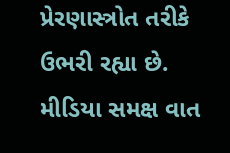પ્રેરણાસ્ત્રોત તરીકે ઉભરી રહ્યા છે. મીડિયા સમક્ષ વાત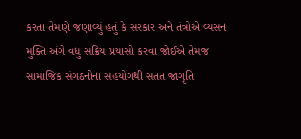કરતા તેમણે જણાવ્યું હતું કે સરકાર અને તંત્રોએ વ્યસન મુક્તિ અંગે વધુ સક્રિય પ્રયાસો કરવા જોઈએ તેમજ સામાજિક સંગઠનોના સહયોગથી સતત જાગૃતિ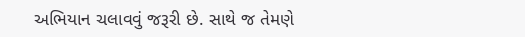અભિયાન ચલાવવું જરૂરી છે. સાથે જ તેમણે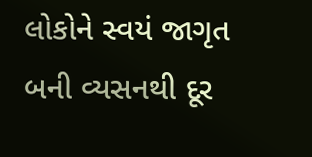લોકોને સ્વયં જાગૃત બની વ્યસનથી દૂર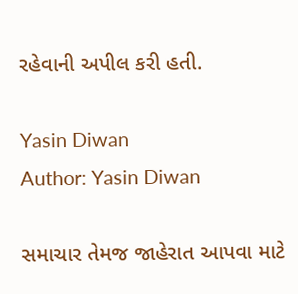રહેવાની અપીલ કરી હતી.

Yasin Diwan
Author: Yasin Diwan

સમાચાર તેમજ જાહેરાત આપવા માટે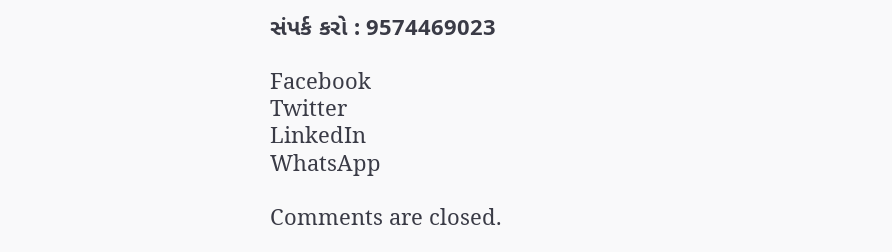સંપર્ક કરો : 9574469023

Facebook
Twitter
LinkedIn
WhatsApp

Comments are closed.